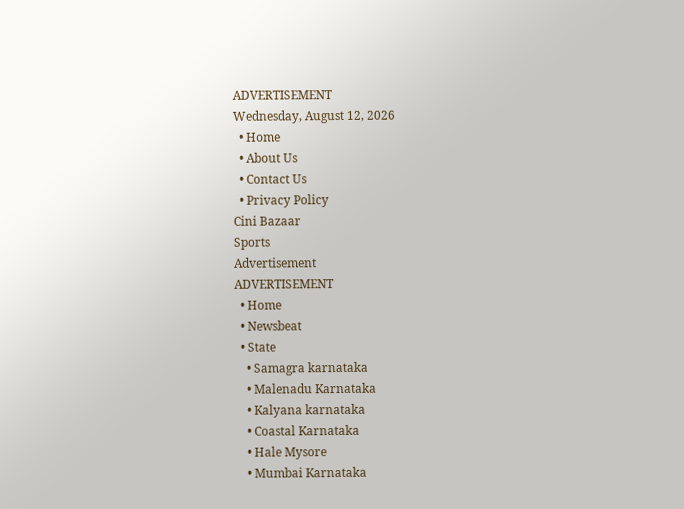ADVERTISEMENT
Wednesday, August 12, 2026
  • Home
  • About Us
  • Contact Us
  • Privacy Policy
Cini Bazaar
Sports
Advertisement
ADVERTISEMENT
  • Home
  • Newsbeat
  • State
    • Samagra karnataka
    • Malenadu Karnataka
    • Kalyana karnataka
    • Coastal Karnataka
    • Hale Mysore
    • Mumbai Karnataka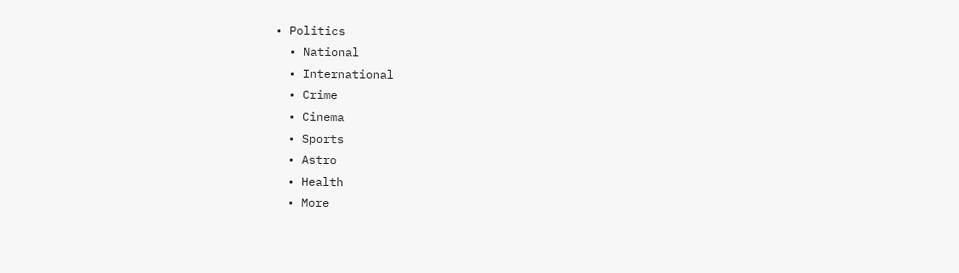• Politics
  • National
  • International
  • Crime
  • Cinema
  • Sports
  • Astro
  • Health
  • More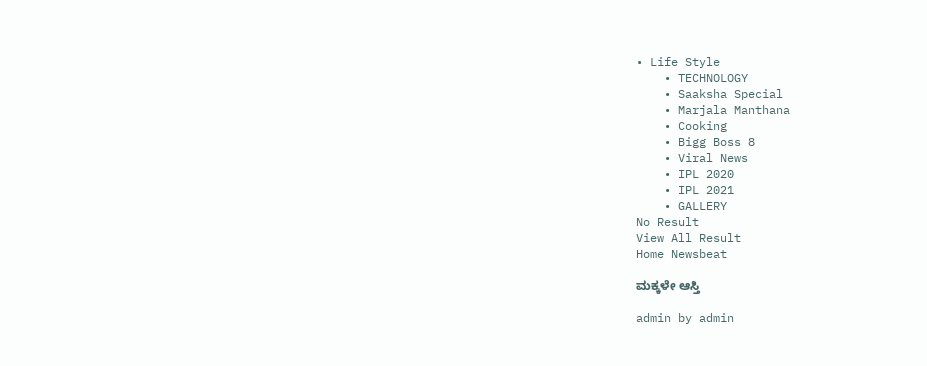• Life Style
    • TECHNOLOGY
    • Saaksha Special
    • Marjala Manthana
    • Cooking
    • Bigg Boss 8
    • Viral News
    • IPL 2020
    • IPL 2021
    • GALLERY
No Result
View All Result
Home Newsbeat

ಮಕ್ಕಳೇ ಆಸ್ತಿ

admin by admin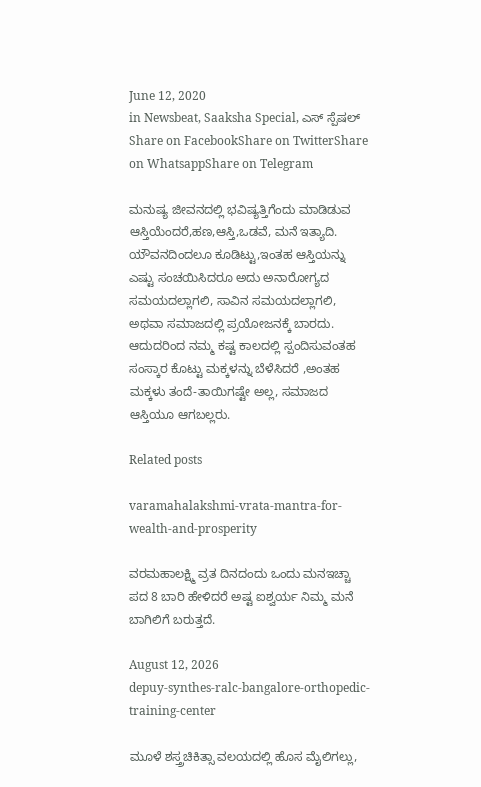June 12, 2020
in Newsbeat, Saaksha Special, ಎಸ್ ಸ್ಪೆಷಲ್
Share on FacebookShare on TwitterShare on WhatsappShare on Telegram

ಮನುಷ್ಯ ಜೀವನದಲ್ಲಿ ಭವಿಷ್ಯತ್ತಿಗೆಂದು ಮಾಡಿಡುವ ಆಸ್ತಿಯೆಂದರೆ,ಹಣ,ಆಸ್ತಿ,ಒಡವೆ, ಮನೆ ಇತ್ಯಾದಿ. ಯೌವನದಿಂದಲೂ ಕೂಡಿಟ್ಟು,ಇಂತಹ ಆಸ್ತಿಯನ್ನು ಎಷ್ಟು ಸಂಚಯಿಸಿದರೂ ಅದು ಅನಾರೋಗ್ಯದ ಸಮಯದಲ್ಲಾಗಲಿ, ಸಾವಿನ ಸಮಯದಲ್ಲಾಗಲಿ, ಅಥವಾ ಸಮಾಜದಲ್ಲಿ ಪ್ರಯೋಜನಕ್ಕೆ ಬಾರದು. ಆದುದರಿಂದ ನಮ್ಮ ಕಷ್ಟ ಕಾಲದಲ್ಲಿ ಸ್ಪಂದಿಸುವಂತಹ ಸಂಸ್ಕಾರ ಕೊಟ್ಟು ಮಕ್ಕಳನ್ನು ಬೆಳೆಸಿದರೆ ,ಅಂತಹ ಮಕ್ಕಳು ತಂದೆ-ತಾಯಿಗಷ್ಟೇ ಅಲ್ಲ, ಸಮಾಜದ ಆಸ್ತಿಯೂ ಆಗಬಲ್ಲರು.

Related posts

varamahalakshmi-vrata-mantra-for-wealth-and-prosperity

ವರಮಹಾಲಕ್ಷ್ಮಿ ವ್ರತ ದಿನದಂದು ಒಂದು ಮನಇಚ್ಚಾ ಪದ 8 ಬಾರಿ ಹೇಳಿದರೆ ಅಷ್ಟ ಐಶ್ವರ್ಯ ನಿಮ್ಮ ಮನೆ ಬಾಗಿಲಿಗೆ ಬರುತ್ತದೆ.

August 12, 2026
depuy-synthes-ralc-bangalore-orthopedic-training-center

ಮೂಳೆ ಶಸ್ತ್ರಚಿಕಿತ್ಸಾ ವಲಯದಲ್ಲಿ ಹೊಸ ಮೈಲಿಗಲ್ಲು,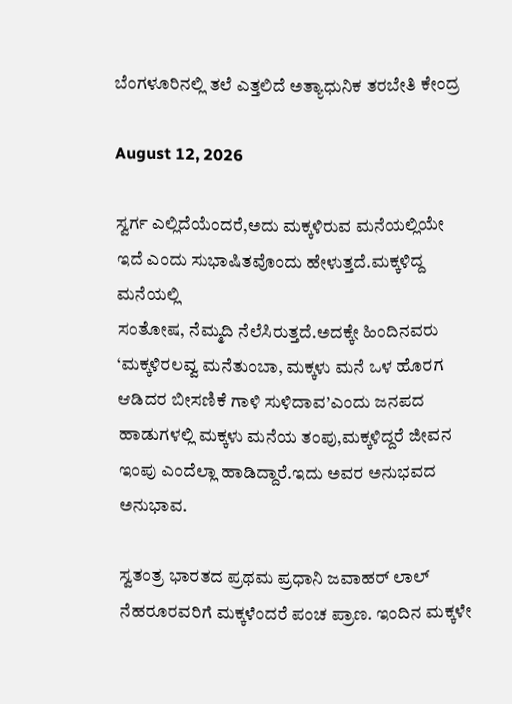ಬೆಂಗಳೂರಿನಲ್ಲಿ ತಲೆ ಎತ್ತಲಿದೆ ಅತ್ಯಾಧುನಿಕ ತರಬೇತಿ ಕೇಂದ್ರ

August 12, 2026

ಸ್ವರ್ಗ ಎಲ್ಲಿದೆಯೆಂದರೆ,ಅದು ಮಕ್ಕಳಿರುವ ಮನೆಯಲ್ಲಿಯೇ ಇದೆ ಎಂದು ಸುಭಾಷಿತವೊಂದು ಹೇಳುತ್ತದೆ.ಮಕ್ಕಳಿದ್ದ ಮನೆಯಲ್ಲಿ
ಸಂತೋಷ, ನೆಮ್ಮದಿ ನೆಲೆಸಿರುತ್ತದೆ.ಅದಕ್ಕೇ ಹಿಂದಿನವರು ‘ಮಕ್ಕಳಿರಲವ್ವ ಮನೆತುಂಬಾ, ಮಕ್ಕಳು ಮನೆ ಒಳ ಹೊರಗ ಆಡಿದರ ಬೀಸಣಿಕೆ ಗಾಳಿ ಸುಳಿದಾವ’ಎಂದು ಜನಪದ ಹಾಡುಗಳಲ್ಲಿ ಮಕ್ಕಳು ಮನೆಯ ತಂಪು,ಮಕ್ಕಳಿದ್ದರೆ ಜೀವನ ಇಂಪು ಎಂದೆಲ್ಲಾ ಹಾಡಿದ್ದಾರೆ.ಇದು ಅವರ ಅನುಭವದ ಅನುಭಾವ.

ಸ್ವತಂತ್ರ ಭಾರತದ ಪ್ರಥಮ ಪ್ರಧಾನಿ ಜವಾಹರ್ ಲಾಲ್ ನೆಹರೂರವರಿಗೆ ಮಕ್ಕಳೆಂದರೆ ಪಂಚ ಪ್ರಾಣ. ಇಂದಿನ ಮಕ್ಕಳೇ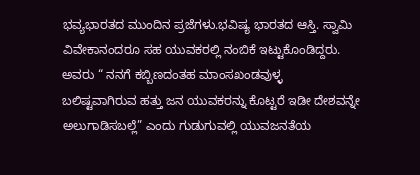ಭವ್ಯಭಾರತದ ಮುಂದಿನ ಪ್ರಜೆಗಳು.ಭವಿಷ್ಯ ಭಾರತದ ಆಸ್ತಿ. ಸ್ವಾಮಿ ವಿವೇಕಾನಂದರೂ ಸಹ ಯುವಕರಲ್ಲಿ ನಂಬಿಕೆ ಇಟ್ಟುಕೊಂಡಿದ್ದರು. ಅವರು “ ನನಗೆ ಕಬ್ಬಿಣದಂತಹ ಮಾಂಸಖಂಡವುಳ್ಳ ಬಲಿಷ್ಟವಾಗಿರುವ ಹತ್ತು ಜನ ಯುವಕರನ್ನು ಕೊಟ್ಟರೆ ಇಡೀ ದೇಶವನ್ನೇ ಅಲುಗಾಡಿಸಬಲ್ಲೆ” ಎಂದು ಗುಡುಗುವಲ್ಲಿ ಯುವಜನತೆಯ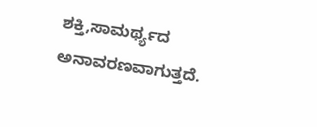ಶಕ್ತಿ,ಸಾಮರ್ಥ್ಯದ ಅನಾವರಣವಾಗುತ್ತದೆ.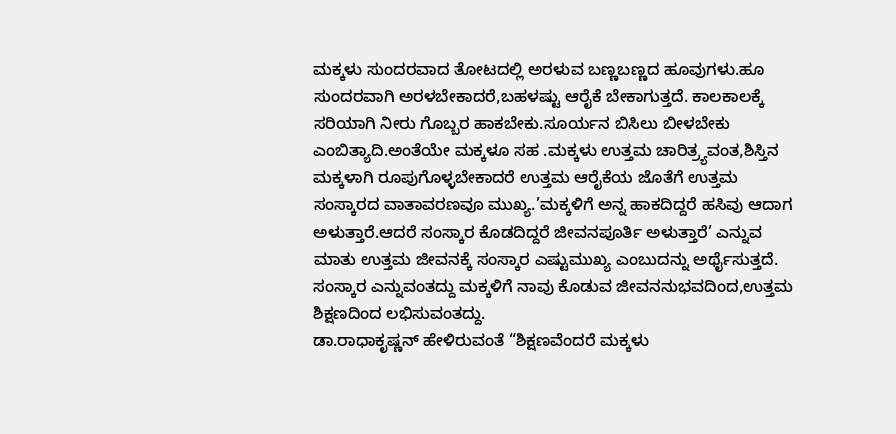ಮಕ್ಕಳು ಸುಂದರವಾದ ತೋಟದಲ್ಲಿ ಅರಳುವ ಬಣ್ಣಬಣ್ಣದ ಹೂವುಗಳು.ಹೂ ಸುಂದರವಾಗಿ ಅರಳಬೇಕಾದರೆ,ಬಹಳಷ್ಟು ಆರೈಕೆ ಬೇಕಾಗುತ್ತದೆ. ಕಾಲಕಾಲಕ್ಕೆ ಸರಿಯಾಗಿ ನೀರು ಗೊಬ್ಬರ ಹಾಕಬೇಕು.ಸೂರ್ಯನ ಬಿಸಿಲು ಬೀಳಬೇಕು ಎಂಬಿತ್ಯಾದಿ.ಅಂತೆಯೇ ಮಕ್ಕಳೂ ಸಹ .ಮಕ್ಕಳು ಉತ್ತಮ ಚಾರಿತ್ರ್ಯವಂತ,ಶಿಸ್ತಿನ ಮಕ್ಕಳಾಗಿ ರೂಪುಗೊಳ್ಳಬೇಕಾದರೆ ಉತ್ತಮ ಆರೈಕೆಯ ಜೊತೆಗೆ ಉತ್ತಮ ಸಂಸ್ಕಾರದ ವಾತಾವರಣವೂ ಮುಖ್ಯ.’ಮಕ್ಕಳಿಗೆ ಅನ್ನ ಹಾಕದಿದ್ದರೆ ಹಸಿವು ಆದಾಗ ಅಳುತ್ತಾರೆ.ಆದರೆ ಸಂಸ್ಕಾರ ಕೊಡದಿದ್ದರೆ ಜೀವನಪೂರ್ತಿ ಅಳುತ್ತಾರೆ’ ಎನ್ನುವ ಮಾತು ಉತ್ತಮ ಜೀವನಕ್ಕೆ ಸಂಸ್ಕಾರ ಎಷ್ಟುಮುಖ್ಯ ಎಂಬುದನ್ನು ಅರ್ಥೈಸುತ್ತದೆ.
ಸಂಸ್ಕಾರ ಎನ್ನುವಂತದ್ದು ಮಕ್ಕಳಿಗೆ ನಾವು ಕೊಡುವ ಜೀವನನುಭವದಿಂದ,ಉತ್ತಮ ಶಿಕ್ಷಣದಿಂದ ಲಭಿಸುವಂತದ್ದು.
ಡಾ.ರಾಧಾಕೃಷ್ಣನ್ ಹೇಳಿರುವಂತೆ “ಶಿಕ್ಷಣವೆಂದರೆ ಮಕ್ಕಳು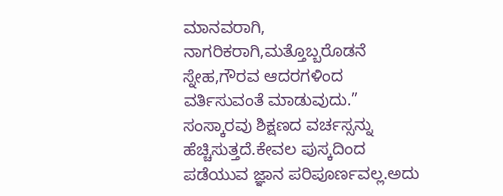ಮಾನವರಾಗಿ, ನಾಗರಿಕರಾಗಿ,ಮತ್ತೊಬ್ಬರೊಡನೆ ಸ್ನೇಹ,ಗೌರವ ಆದರಗಳಿಂದ ವರ್ತಿಸುವಂತೆ ಮಾಡುವುದು.”
ಸಂಸ್ಕಾರವು ಶಿಕ್ಷಣದ ವರ್ಚಸ್ಸನ್ನು ಹೆಚ್ಚಿಸುತ್ತದೆ.ಕೇವಲ ಪುಸ್ಕದಿಂದ ಪಡೆಯುವ ಜ್ಞಾನ ಪರಿಪೂರ್ಣವಲ್ಲ.ಅದು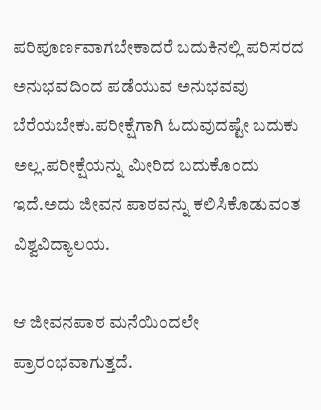ಪರಿಪೂರ್ಣವಾಗಬೇಕಾದರೆ ಬದುಕಿನಲ್ಲಿ ಪರಿಸರದ ಅನುಭವದಿಂದ ಪಡೆಯುವ ಅನುಭವವು ಬೆರೆಯಬೇಕು.ಪರೀಕ್ಷೆಗಾಗಿ ಓದುವುದಷ್ಟೇ ಬದುಕು ಅಲ್ಲ.ಪರೀಕ್ಷೆಯನ್ನು ಮೀರಿದ ಬದುಕೊಂದು ಇದೆ.ಅದು ಜೀವನ ಪಾಠವನ್ನು ಕಲಿಸಿಕೊಡುವಂತ ವಿಶ್ವವಿದ್ಯಾಲಯ.

ಆ ಜೀವನಪಾಠ ಮನೆಯಿಂದಲೇ ಪ್ರಾರಂಭವಾಗುತ್ತದೆ.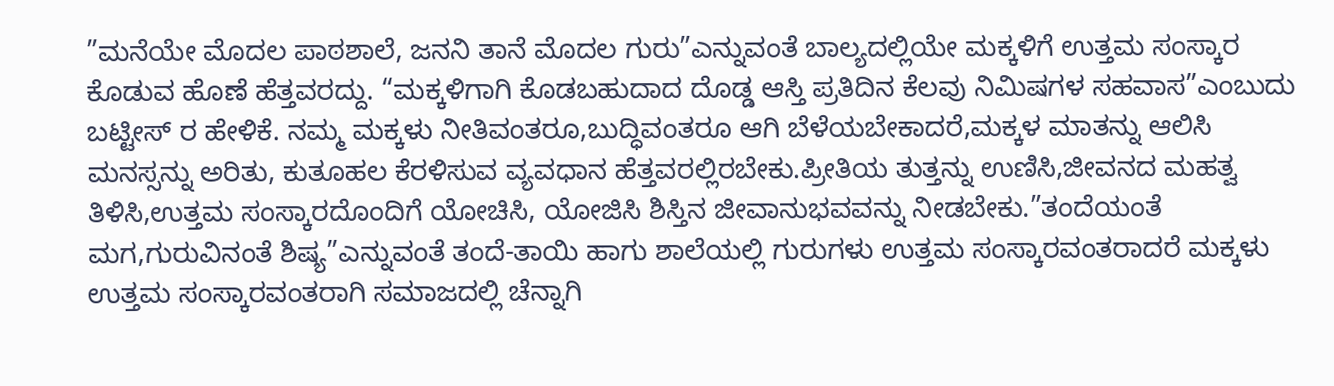”ಮನೆಯೇ ಮೊದಲ ಪಾಠಶಾಲೆ, ಜನನಿ ತಾನೆ ಮೊದಲ ಗುರು”ಎನ್ನುವಂತೆ ಬಾಲ್ಯದಲ್ಲಿಯೇ ಮಕ್ಕಳಿಗೆ ಉತ್ತಮ ಸಂಸ್ಕಾರ ಕೊಡುವ ಹೊಣೆ ಹೆತ್ತವರದ್ದು. “ಮಕ್ಕಳಿಗಾಗಿ ಕೊಡಬಹುದಾದ ದೊಡ್ಡ ಆಸ್ತಿ ಪ್ರತಿದಿನ ಕೆಲವು ನಿಮಿಷಗಳ ಸಹವಾಸ”ಎಂಬುದು ಬಟ್ಟೀಸ್ ರ ಹೇಳಿಕೆ. ನಮ್ಮ ಮಕ್ಕಳು ನೀತಿವಂತರೂ,ಬುದ್ಧಿವಂತರೂ ಆಗಿ ಬೆಳೆಯಬೇಕಾದರೆ,ಮಕ್ಕಳ ಮಾತನ್ನು ಆಲಿಸಿ ಮನಸ್ಸನ್ನು ಅರಿತು, ಕುತೂಹಲ ಕೆರಳಿಸುವ ವ್ಯವಧಾನ ಹೆತ್ತವರಲ್ಲಿರಬೇಕು.ಪ್ರೀತಿಯ ತುತ್ತನ್ನು ಉಣಿಸಿ,ಜೀವನದ ಮಹತ್ವ ತಿಳಿಸಿ,ಉತ್ತಮ ಸಂಸ್ಕಾರದೊಂದಿಗೆ ಯೋಚಿಸಿ, ಯೋಜಿಸಿ ಶಿಸ್ತಿನ ಜೀವಾನುಭವವನ್ನು ನೀಡಬೇಕು.”ತಂದೆಯಂತೆ ಮಗ,ಗುರುವಿನಂತೆ ಶಿಷ್ಯ”ಎನ್ನುವಂತೆ ತಂದೆ-ತಾಯಿ ಹಾಗು ಶಾಲೆಯಲ್ಲಿ ಗುರುಗಳು ಉತ್ತಮ ಸಂಸ್ಕಾರವಂತರಾದರೆ ಮಕ್ಕಳು ಉತ್ತಮ ಸಂಸ್ಕಾರವಂತರಾಗಿ ಸಮಾಜದಲ್ಲಿ ಚೆನ್ನಾಗಿ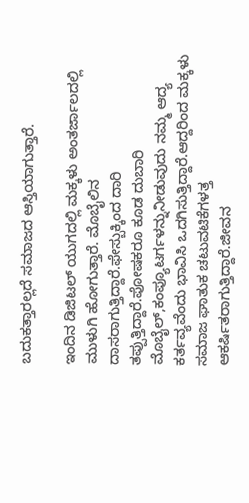ಬದುಕತ್ತಾರಲ್ಲದೆ ಸಮಾಜದ ಆಸ್ತಿಯಾಗುತ್ತಾರೆ.

ಇಂದಿನ ಡಿಜಿಟಲ್ ಯುಗದಲ್ಲಿ ಮಕ್ಕಳು ಅಂತರ್ಜಾಲದಲ್ಲಿ ಮುಳುಗಿ ಹೋಗುತ್ತಾರೆ. ಮೊಬೈಲಿನ ದಾಸರಾಗುತ್ತಿದ್ದಾರೆ.ಫೇಸ್ಬುಕ್ಕಿಂದ ದಾರಿ ತಪ್ಪುತ್ತಿದ್ದಾರೆ.ಪೋಷಕರೂ ಕೂಡ ದುಬಾರಿ ಮೊಬೈಲ್,ಕಂಪ್ಯೂಟರ್ಗಳನ್ನುನೀಡುವುದು ನಮ್ಮ ಆದ್ಯ ಕರ್ತವ್ಯವೆಂದು ಭಾವಿಸಿ ಒದಗಿಸುತ್ತಿದ್ದಾರೆ.ಆದ್ದರಿಂದ ಮಕ್ಕಳು ಸಮಾಜ ಘಾತುಕ ಚಟುವಟಿಕೆಗಳತ್ತ ಆಕರ್ಷಿತರಾಗುತ್ತಿದ್ದಾರೆ.ಜೀವನ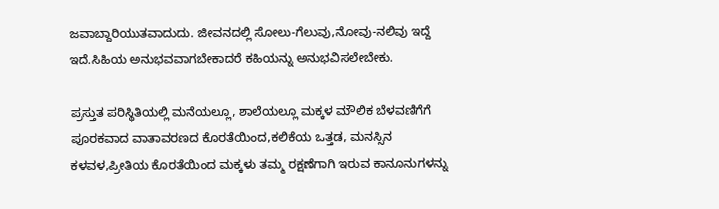ಜವಾಬ್ದಾರಿಯುತವಾದುದು. ಜೀವನದಲ್ಲಿ ಸೋಲು-ಗೆಲುವು,ನೋವು-ನಲಿವು ಇದ್ದೆ ಇದೆ.ಸಿಹಿಯ ಅನುಭವವಾಗಬೇಕಾದರೆ ಕಹಿಯನ್ನು ಅನುಭವಿಸಲೇಬೇಕು.

ಪ್ರಸ್ತುತ ಪರಿಸ್ಥಿತಿಯಲ್ಲಿ ಮನೆಯಲ್ಲೂ, ಶಾಲೆಯಲ್ಲೂ ಮಕ್ಕಳ ಮೌಲಿಕ ಬೆಳವಣಿಗೆಗೆ ಪೂರಕವಾದ ವಾತಾವರಣದ ಕೊರತೆಯಿಂದ,ಕಲಿಕೆಯ ಒತ್ತಡ, ಮನಸ್ಸಿನ ಕಳವಳ,ಪ್ರೀತಿಯ ಕೊರತೆಯಿಂದ ಮಕ್ಕಳು ತಮ್ಮ ರಕ್ಷಣೆಗಾಗಿ ಇರುವ ಕಾನೂನುಗಳನ್ನು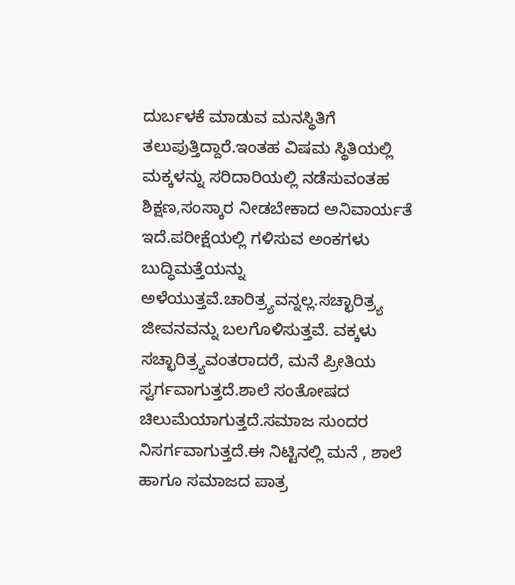ದುರ್ಬಳಕೆ ಮಾಡುವ ಮನಸ್ಥಿತಿಗೆ ತಲುಪುತ್ತಿದ್ದಾರೆ.ಇಂತಹ ವಿಷಮ ಸ್ಥಿತಿಯಲ್ಲಿ ಮಕ್ಕಳನ್ನು ಸರಿದಾರಿಯಲ್ಲಿ ನಡೆಸುವಂತಹ ಶಿಕ್ಷಣ,ಸಂಸ್ಕಾರ ನೀಡಬೇಕಾದ ಅನಿವಾರ್ಯತೆ ಇದೆ.ಪರೀಕ್ಷೆಯಲ್ಲಿ ಗಳಿಸುವ ಅಂಕಗಳು ಬುದ್ಧಿಮತ್ತೆಯನ್ನು ಅಳೆಯುತ್ತವೆ.ಚಾರಿತ್ರ್ಯವನ್ನಲ್ಲ.ಸಚ್ಛಾರಿತ್ರ್ಯ ಜೀವನವನ್ನು ಬಲಗೊಳಿಸುತ್ತವೆ. ವಕ್ಕಳು ಸಚ್ಛಾರಿತ್ರ್ಯವಂತರಾದರೆ, ಮನೆ ಪ್ರೀತಿಯ ಸ್ವರ್ಗವಾಗುತ್ತದೆ.ಶಾಲೆ ಸಂತೋಷದ ಚಿಲುಮೆಯಾಗುತ್ತದೆ.ಸಮಾಜ ಸುಂದರ ನಿಸರ್ಗವಾಗುತ್ತದೆ.ಈ ನಿಟ್ಟಿನಲ್ಲಿ ಮನೆ , ಶಾಲೆ ಹಾಗೂ ಸಮಾಜದ ಪಾತ್ರ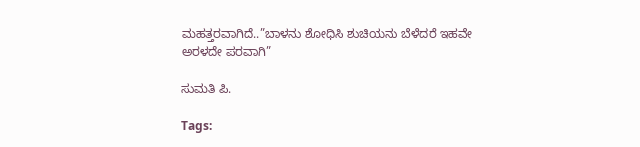ಮಹತ್ತರವಾಗಿದೆ..”ಬಾಳನು ಶೋಧಿಸಿ ಶುಚಿಯನು ಬೆಳೆದರೆ ಇಹವೇ ಅರಳದೇ ಪರವಾಗಿ”

ಸುಮತಿ ಪಿ.

Tags: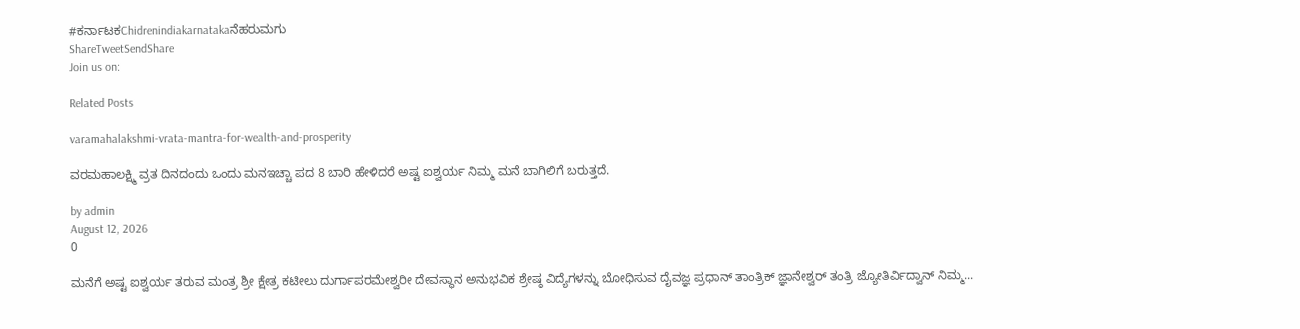#ಕರ್ನಾಟಕChidrenindiakarnatakaನೆಹರುಮಗು
ShareTweetSendShare
Join us on:

Related Posts

varamahalakshmi-vrata-mantra-for-wealth-and-prosperity

ವರಮಹಾಲಕ್ಷ್ಮಿ ವ್ರತ ದಿನದಂದು ಒಂದು ಮನಇಚ್ಚಾ ಪದ 8 ಬಾರಿ ಹೇಳಿದರೆ ಅಷ್ಟ ಐಶ್ವರ್ಯ ನಿಮ್ಮ ಮನೆ ಬಾಗಿಲಿಗೆ ಬರುತ್ತದೆ.

by admin
August 12, 2026
0

ಮನೆಗೆ ಅಷ್ಟ ಐಶ್ವರ್ಯ ತರುವ ಮಂತ್ರ ಶ್ರೀ ಕ್ಷೇತ್ರ ಕಟೀಲು ದುರ್ಗಾಪರಮೇಶ್ವರೀ ದೇವಸ್ಥಾನ ಅನುಭವಿಕ ಶ್ರೇಷ್ಠ ವಿದ್ಯೆಗಳನ್ನು ಬೋಧಿಸುವ ದೈವಜ್ಞ ಪ್ರಧಾನ್ ತಾಂತ್ರಿಕ್ ಜ್ಞಾನೇಶ್ವರ್ ತಂತ್ರಿ ಜ್ಯೋತಿರ್ವಿದ್ವಾನ್ ನಿಮ್ಮ...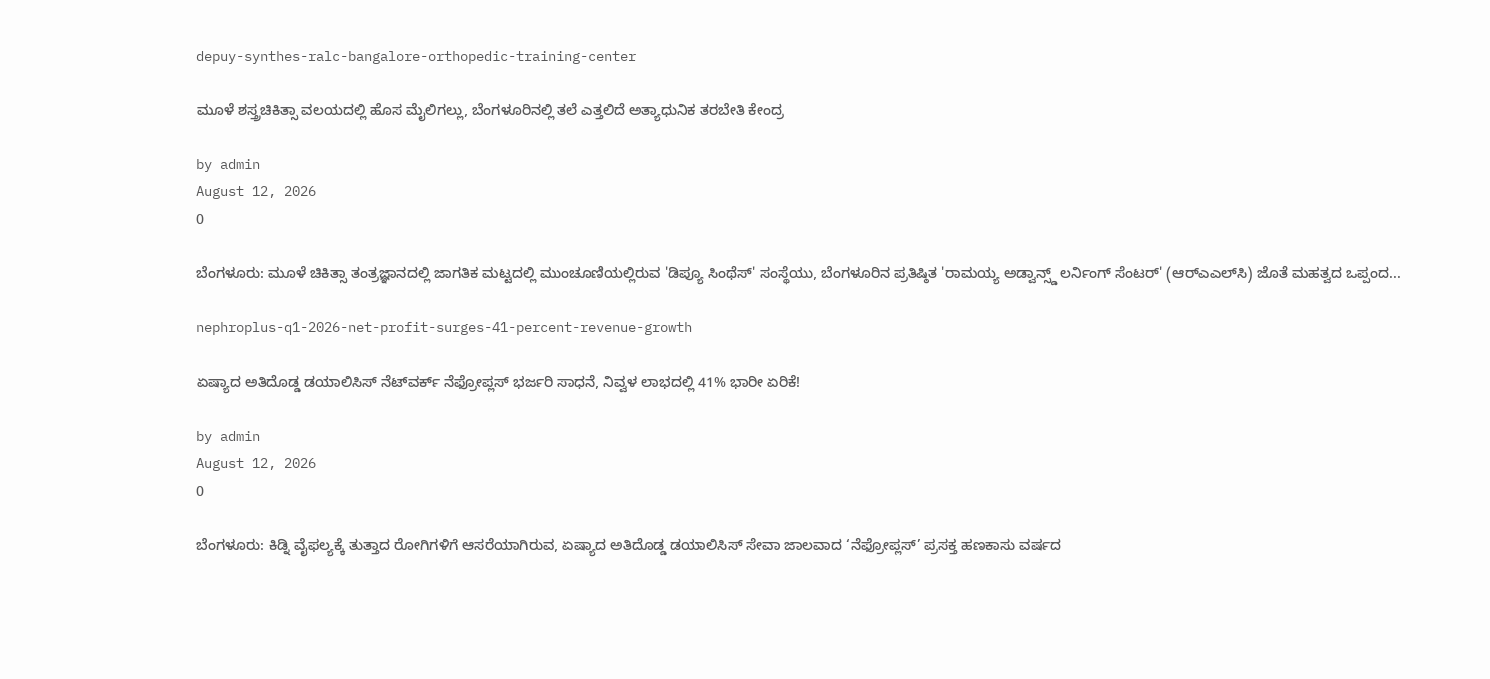depuy-synthes-ralc-bangalore-orthopedic-training-center

ಮೂಳೆ ಶಸ್ತ್ರಚಿಕಿತ್ಸಾ ವಲಯದಲ್ಲಿ ಹೊಸ ಮೈಲಿಗಲ್ಲು, ಬೆಂಗಳೂರಿನಲ್ಲಿ ತಲೆ ಎತ್ತಲಿದೆ ಅತ್ಯಾಧುನಿಕ ತರಬೇತಿ ಕೇಂದ್ರ

by admin
August 12, 2026
0

ಬೆಂಗಳೂರು: ಮೂಳೆ ಚಿಕಿತ್ಸಾ ತಂತ್ರಜ್ಞಾನದಲ್ಲಿ ಜಾಗತಿಕ ಮಟ್ಟದಲ್ಲಿ ಮುಂಚೂಣಿಯಲ್ಲಿರುವ 'ಡಿಪ್ಯೂ ಸಿಂಥೆಸ್' ಸಂಸ್ಥೆಯು, ಬೆಂಗಳೂರಿನ ಪ್ರತಿಷ್ಠಿತ 'ರಾಮಯ್ಯ ಅಡ್ವಾನ್ಸ್ಡ್ ಲರ್ನಿಂಗ್ ಸೆಂಟರ್' (ಆರ್‌ಎಎಲ್‌ಸಿ) ಜೊತೆ ಮಹತ್ವದ ಒಪ್ಪಂದ...

nephroplus-q1-2026-net-profit-surges-41-percent-revenue-growth

ಏಷ್ಯಾದ ಅತಿದೊಡ್ಡ ಡಯಾಲಿಸಿಸ್ ನೆಟ್‌ವರ್ಕ್ ನೆಫ್ರೋಪ್ಲಸ್ ಭರ್ಜರಿ ಸಾಧನೆ, ನಿವ್ವಳ ಲಾಭದಲ್ಲಿ 41% ಭಾರೀ ಏರಿಕೆ!

by admin
August 12, 2026
0

ಬೆಂಗಳೂರು: ಕಿಡ್ನಿ ವೈಫಲ್ಯಕ್ಕೆ ತುತ್ತಾದ ರೋಗಿಗಳಿಗೆ ಆಸರೆಯಾಗಿರುವ, ಏಷ್ಯಾದ ಅತಿದೊಡ್ಡ ಡಯಾಲಿಸಿಸ್ ಸೇವಾ ಜಾಲವಾದ ‘ನೆಫ್ರೋಪ್ಲಸ್’ ಪ್ರಸಕ್ತ ಹಣಕಾಸು ವರ್ಷದ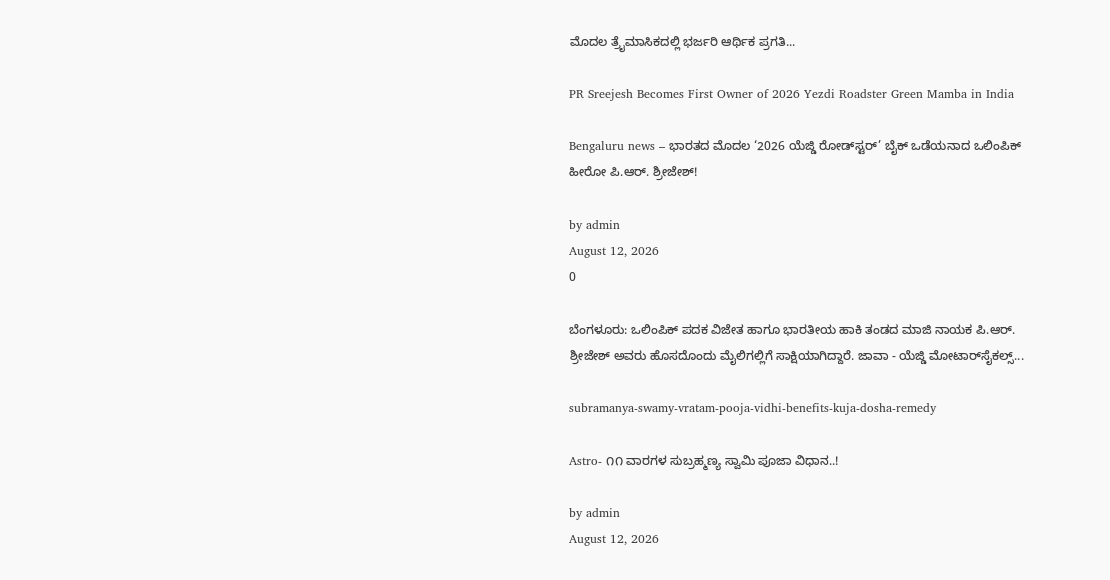ಮೊದಲ ತ್ರೈಮಾಸಿಕದಲ್ಲಿ ಭರ್ಜರಿ ಆರ್ಥಿಕ ಪ್ರಗತಿ...

PR Sreejesh Becomes First Owner of 2026 Yezdi Roadster Green Mamba in India

Bengaluru news – ಭಾರತದ ಮೊದಲ ‘2026 ಯೆಜ್ಡಿ ರೋಡ್‌ಸ್ಟರ್’ ಬೈಕ್ ಒಡೆಯನಾದ ಒಲಿಂಪಿಕ್ ಹೀರೋ ಪಿ.ಆರ್. ಶ್ರೀಜೇಶ್!

by admin
August 12, 2026
0

ಬೆಂಗಳೂರು: ಒಲಿಂಪಿಕ್ ಪದಕ ವಿಜೇತ ಹಾಗೂ ಭಾರತೀಯ ಹಾಕಿ ತಂಡದ ಮಾಜಿ ನಾಯಕ ಪಿ.ಆರ್. ಶ್ರೀಜೇಶ್ ಅವರು ಹೊಸದೊಂದು ಮೈಲಿಗಲ್ಲಿಗೆ ಸಾಕ್ಷಿಯಾಗಿದ್ದಾರೆ. ಜಾವಾ - ಯೆಜ್ಡಿ ಮೋಟಾರ್‌ಸೈಕಲ್ಸ್...

subramanya-swamy-vratam-pooja-vidhi-benefits-kuja-dosha-remedy

Astro- ೧೧ ವಾರಗಳ ಸುಬ್ರಹ್ಮಣ್ಯ ಸ್ವಾಮಿ ಪೂಜಾ ವಿಧಾನ..!

by admin
August 12, 2026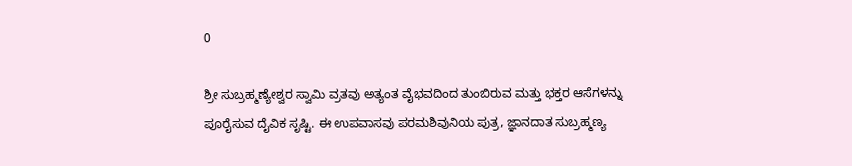0

ಶ್ರೀ ಸುಬ್ರಹ್ಮಣ್ಯೇಶ್ವರ ಸ್ವಾಮಿ ವ್ರತವು ಅತ್ಯಂತ ವೈಭವದಿಂದ ತುಂಬಿರುವ ಮತ್ತು ಭಕ್ತರ ಆಸೆಗಳನ್ನು ಪೂರೈಸುವ ದೈವಿಕ ಸೃಷ್ಟಿ. ಈ ಉಪವಾಸವು ಪರಮಶಿವುನಿಯ ಪುತ್ರ, ಜ್ಞಾನದಾತ ಸುಬ್ರಹ್ಮಣ್ಯ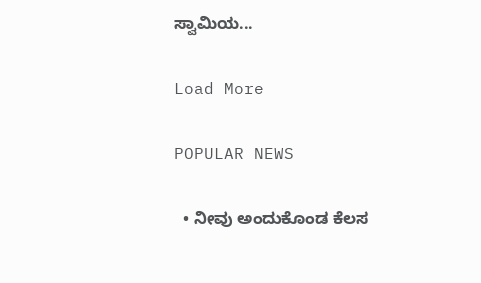ಸ್ವಾಮಿಯ...

Load More

POPULAR NEWS

  • ನೀವು ಅಂದುಕೊಂಡ ಕೆಲಸ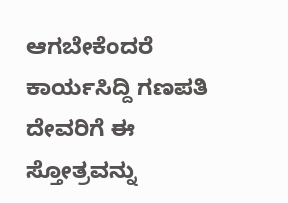ಆಗಬೇಕೆಂದರೆ ಕಾರ್ಯಸಿದ್ದಿ ಗಣಪತಿ ದೇವರಿಗೆ ಈ ಸ್ತೋತ್ರವನ್ನು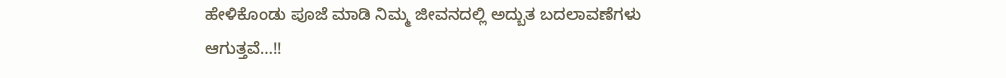ಹೇಳಿಕೊಂಡು ಪೂಜೆ ಮಾಡಿ ನಿಮ್ಮ ಜೀವನದಲ್ಲಿ ಅದ್ಬುತ ಬದಲಾವಣೆಗಳು ಆಗುತ್ತವೆ…!!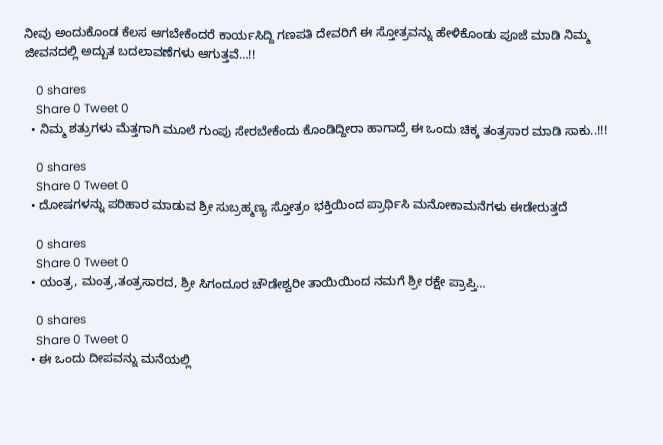ನೀವು ಅಂದುಕೊಂಡ ಕೆಲಸ ಆಗಬೇಕೆಂದರೆ ಕಾರ್ಯಸಿದ್ದಿ ಗಣಪತಿ ದೇವರಿಗೆ ಈ ಸ್ತೋತ್ರವನ್ನು ಹೇಳಿಕೊಂಡು ಪೂಜೆ ಮಾಡಿ ನಿಮ್ಮ ಜೀವನದಲ್ಲಿ ಅದ್ಬುತ ಬದಲಾವಣೆಗಳು ಆಗುತ್ತವೆ…!!

    0 shares
    Share 0 Tweet 0
  • ನಿಮ್ಮ ಶತ್ರುಗಳು ಮೆತ್ತಗಾಗಿ ಮೂಲೆ ಗುಂಪು ಸೇರಬೇಕೆಂದು ಕೊಂಡಿದ್ದೀರಾ ಹಾಗಾದ್ರೆ ಈ ಒಂದು ಚಿಕ್ಕ ತಂತ್ರಸಾರ ಮಾಡಿ ಸಾಕು..!!!

    0 shares
    Share 0 Tweet 0
  • ದೋಷಗಳನ್ನು ಪರಿಹಾರ ಮಾಡುವ ಶ್ರೀ ಸುಬ್ರಹ್ಮಣ್ಯ ಸ್ತೋತ್ರಂ ಭಕ್ತಿಯಿಂದ ಪ್ರಾರ್ಥಿಸಿ ಮನೋಕಾಮನೆಗಳು ಈಡೇರುತ್ತದೆ

    0 shares
    Share 0 Tweet 0
  • ಯಂತ್ರ, ಮಂತ್ರ,ತಂತ್ರಸಾರದ, ಶ್ರೀ ಸಿಗಂದೂರ ಚೌಡೇಶ್ವರೀ ತಾಯಿಯಿಂದ ನಮಗೆ ಶ್ರೀ ರಕ್ಷೇ ಪ್ರಾಪ್ತಿ…

    0 shares
    Share 0 Tweet 0
  • ಈ ಒಂದು ದೀಪವನ್ನು ಮನೆಯಲ್ಲಿ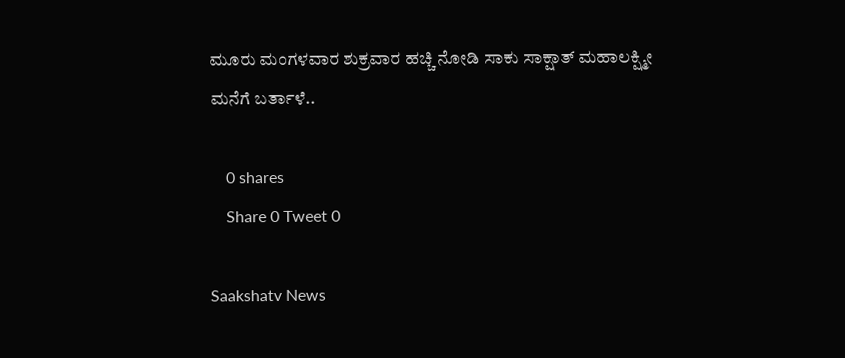ಮೂರು ಮಂಗಳವಾರ ಶುಕ್ರವಾರ ಹಚ್ಚಿ ನೋಡಿ ಸಾಕು ಸಾಕ್ಷಾತ್ ಮಹಾಲಕ್ಷ್ಮೀ ಮನೆಗೆ ಬರ್ತಾಳೆ..

    0 shares
    Share 0 Tweet 0

Saakshatv News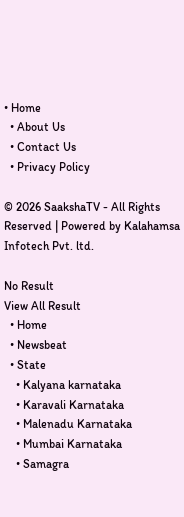• Home
  • About Us
  • Contact Us
  • Privacy Policy

© 2026 SaakshaTV - All Rights Reserved | Powered by Kalahamsa Infotech Pvt. ltd.

No Result
View All Result
  • Home
  • Newsbeat
  • State
    • Kalyana karnataka
    • Karavali Karnataka
    • Malenadu Karnataka
    • Mumbai Karnataka
    • Samagra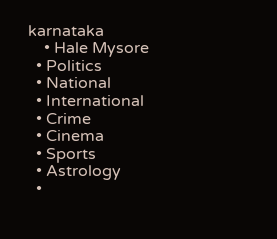karnataka
    • Hale Mysore
  • Politics
  • National
  • International
  • Crime
  • Cinema
  • Sports
  • Astrology
  •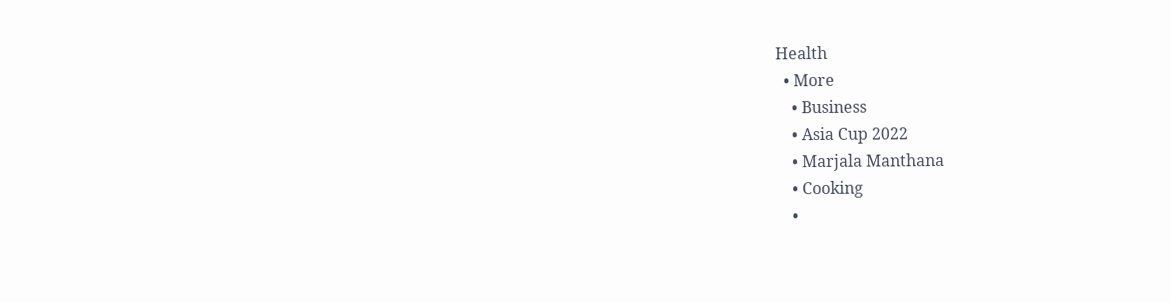Health
  • More
    • Business
    • Asia Cup 2022
    • Marjala Manthana
    • Cooking
    •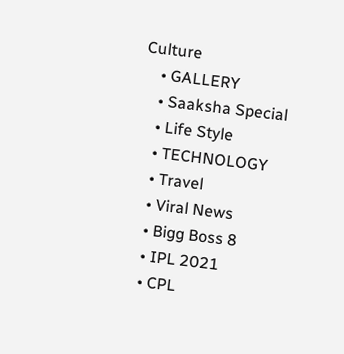Culture
    • GALLERY
    • Saaksha Special
    • Life Style
    • TECHNOLOGY
    • Travel
    • Viral News
    • Bigg Boss 8
    • IPL 2021
    • CPL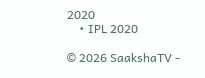2020
    • IPL 2020

© 2026 SaakshaTV -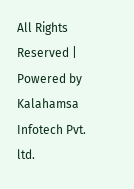All Rights Reserved | Powered by Kalahamsa Infotech Pvt. ltd.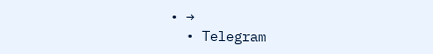• →
  • Telegram